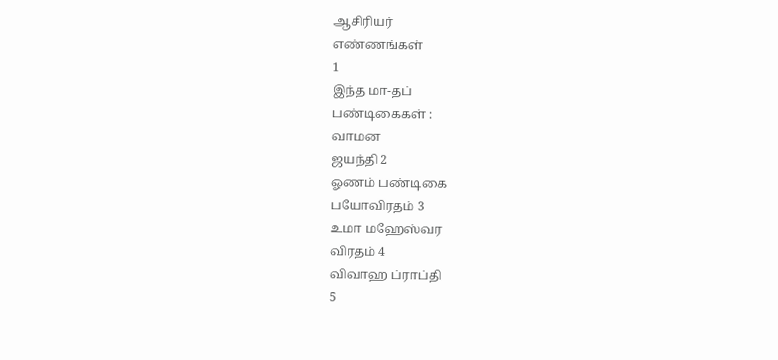ஆசிரியர்
எண்ணங்கள்
1
இந்த மா-தப்
பண்டிகைகள் :
வாமன
ஜயந்தி 2
ஓணம் பண்டிகை
பயோவிரதம் 3
உமா மஹேஸ்வர
விரதம் 4
விவாஹ ப்ராப்தி
5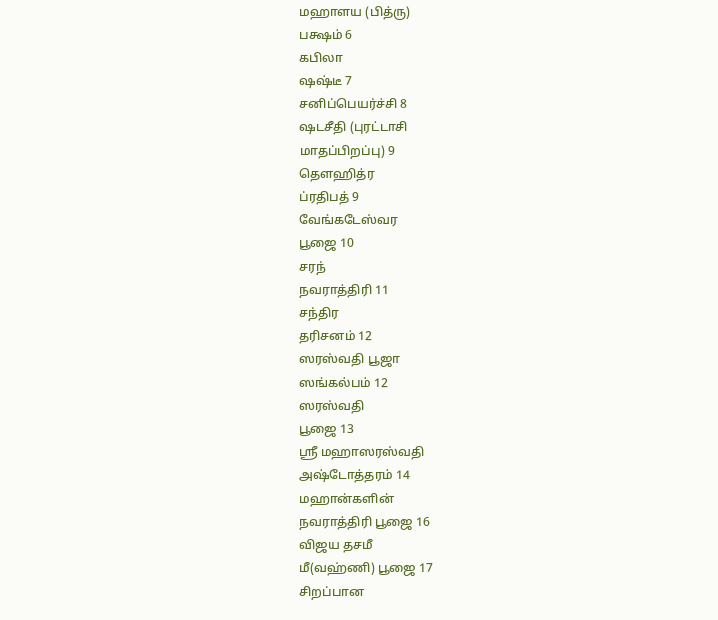மஹாளய (பித்ரு)
பக்ஷம் 6
கபிலா
ஷஷ்டீ 7
சனிப்பெயர்ச்சி 8
ஷடசீதி (புரட்டாசி
மாதப்பிறப்பு) 9
தௌஹித்ர
ப்ரதிபத் 9
வேங்கடேஸ்வர
பூஜை 10
சரந்
நவராத்திரி 11
சந்திர
தரிசனம் 12
ஸரஸ்வதி பூஜா
ஸங்கல்பம் 12
ஸரஸ்வதி
பூஜை 13
ஸ்ரீ மஹாஸரஸ்வதி
அஷ்டோத்தரம் 14
மஹான்களின்
நவராத்திரி பூஜை 16
விஜய தசமீ
மீ(வஹ்ணி) பூஜை 17
சிறப்பான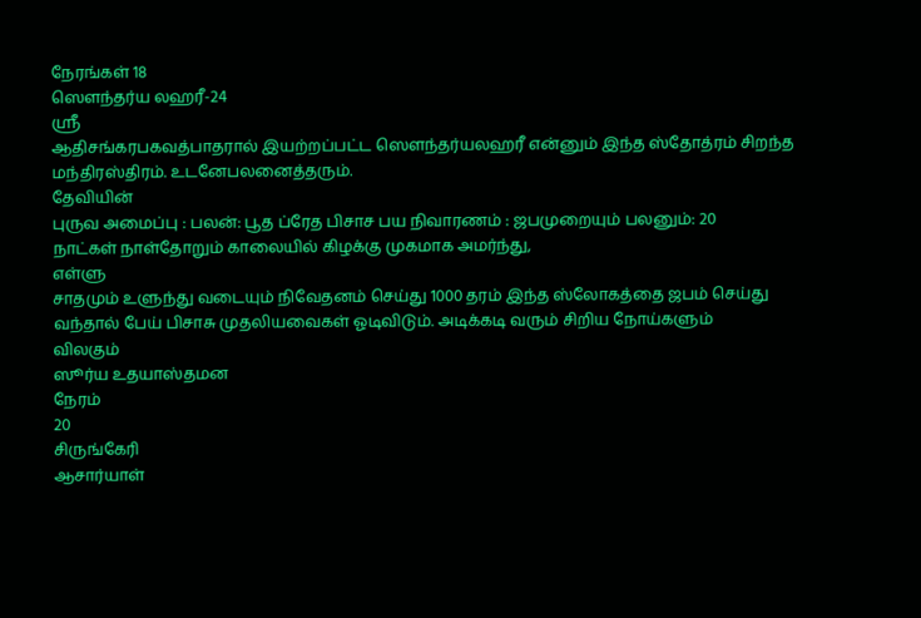நேரங்கள் 18
ஸௌந்தர்ய லஹரீ-24
ஸ்ரீ
ஆதிசங்கரபகவத்பாதரால் இயற்றப்பட்ட ஸௌந்தர்யலஹரீ என்னும் இந்த ஸ்தோத்ரம் சிறந்த
மந்திரஸ்திரம். உடனேபலனைத்தரும்.
தேவியின்
புருவ அமைப்பு : பலன்: பூத ப்ரேத பிசாச பய நிவாரணம் : ஜபமுறையும் பலனும்: 20
நாட்கள் நாள்தோறும் காலையில் கிழக்கு முகமாக அமர்ந்து,
எள்ளு
சாதமும் உளுந்து வடையும் நிவேதனம் செய்து 1000 தரம் இந்த ஸ்லோகத்தை ஜபம் செய்து
வந்தால் பேய் பிசாசு முதலியவைகள் ஓடிவிடும். அடிக்கடி வரும் சிறிய நோய்களும்
விலகும்
ஸூர்ய உதயாஸ்தமன
நேரம்
20
சிருங்கேரி
ஆசார்யாள்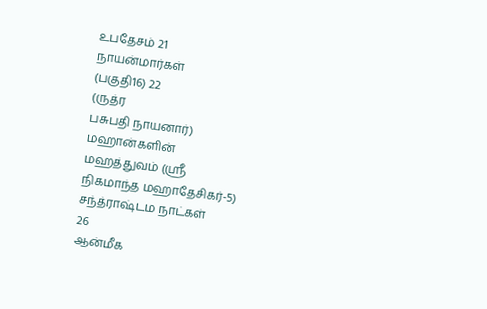உபதேசம் 21
நாயன்மார்கள்
(பகுதி16) 22
(ருத்ர
பசுபதி நாயனார்)
மஹான்களின்
மஹத்துவம் (ஸ்ரீ
நிகமாந்த மஹாதேசிகர்-5)
சந்த்ராஷ்டம நாட்கள்
26
ஆன்மீக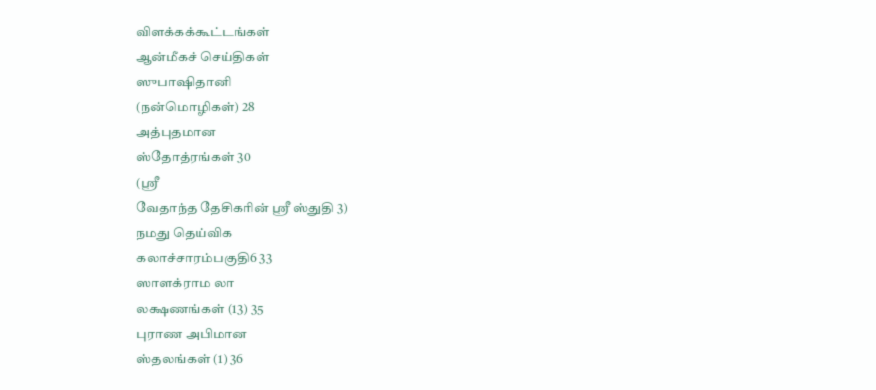விளக்கக்கூட்டங்கள்
ஆன்மீகச் செய்திகள்
ஸுபாஷிதானி
(நன்மொழிகள்) 28
அத்புதமான
ஸ்தோத்ரங்கள் 30
(ஸ்ரீ
வேதாந்த தேசிகரின் ஸ்ரீ ஸ்துதி 3)
நமது தெய்விக
கலாச்சாரம்பகுதி6 33
ஸாளக்ராம லா
லக்ஷணங்கள் (13) 35
புராண அபிமான
ஸ்தலங்கள் (1) 36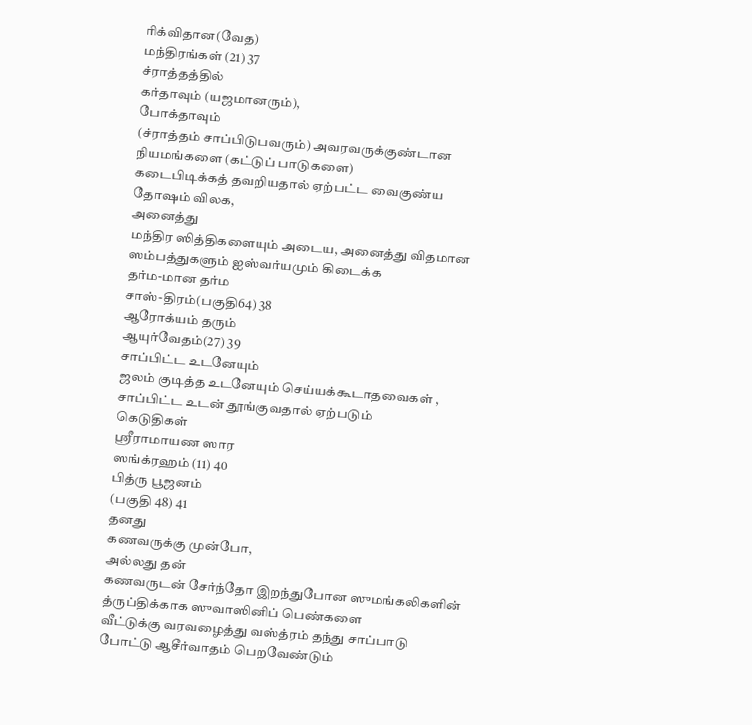ரிக்விதான(வேத)
மந்திரங்கள் (21) 37
ச்ராத்தத்தில்
கர்தாவும் (யஜமானரும்),
போக்தாவும்
(ச்ராத்தம் சாப்பிடுபவரும்) அவரவருக்குண்டான நியமங்களை (கட்டுப் பாடுகளை)
கடைபிடிக்கத் தவறியதால் ஏற்பட்ட வைகுண்ய தோஷம் விலக,
அனைத்து
மந்திர ஸித்திகளையும் அடைய, அனைத்து விதமான ஸம்பத்துகளும் ஐஸ்வர்யமும் கிடைக்க
தர்ம-மான தர்ம
சாஸ்-திரம்(பகுதி64) 38
ஆரோக்யம் தரும்
ஆயுர்வேதம்(27) 39
சாப்பிட்ட உடனேயும்
ஜலம் குடித்த உடனேயும் செய்யக்கூடாதவைகள் , சாப்பிட்ட உடன் தூங்குவதால் ஏற்படும்
கெடுதிகள்
ஸ்ரீராமாயண ஸார
ஸங்க்ரஹம் (11) 40
பித்ரு பூஜனம்
(பகுதி 48) 41
தனது
கணவருக்கு முன்போ,
அல்லது தன்
கணவருடன் சேர்ந்தோ இறந்துபோன ஸுமங்கலிகளின் த்ருப்திக்காக ஸுவாஸினிப் பெண்களை
வீட்டுக்கு வரவழைத்து வஸ்த்ரம் தந்து சாப்பாடு போட்டு ஆசீர்வாதம் பெறவேண்டும்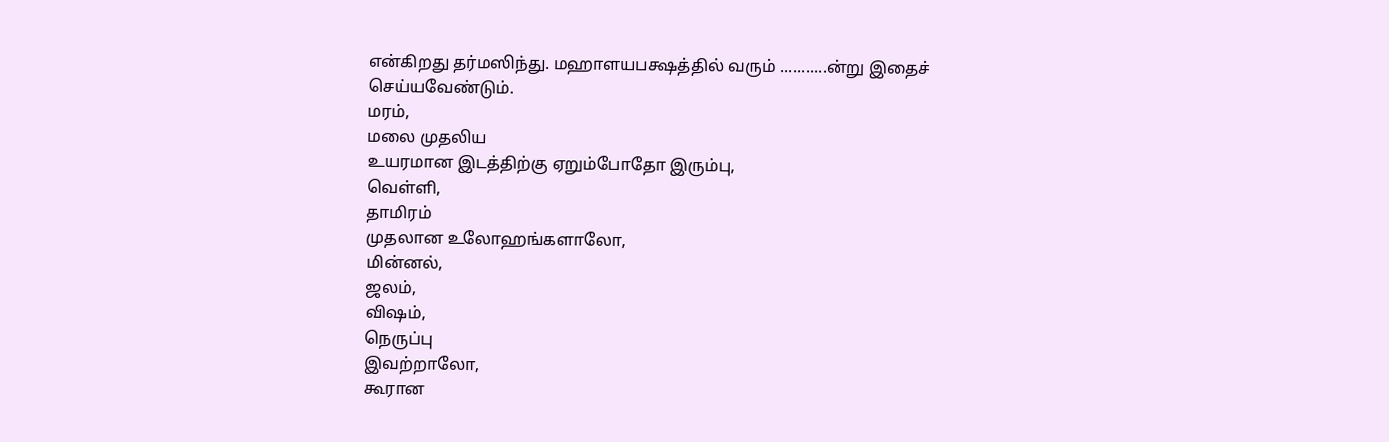என்கிறது தர்மஸிந்து. மஹாளயபக்ஷத்தில் வரும் ...........ன்று இதைச் செய்யவேண்டும்.
மரம்,
மலை முதலிய
உயரமான இடத்திற்கு ஏறும்போதோ இரும்பு,
வெள்ளி,
தாமிரம்
முதலான உலோஹங்களாலோ,
மின்னல்,
ஜலம்,
விஷம்,
நெருப்பு
இவற்றாலோ,
கூரான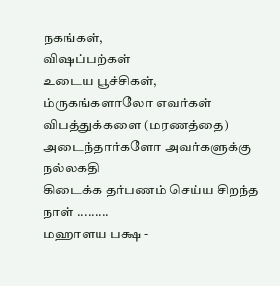நகங்கள்,
விஷப்பற்கள்
உடைய பூச்சிகள்,
ம்ருகங்களாலோ எவர்கள் விபத்துக்களை (மரணத்தை) அடைந்தார்களோ அவர்களுக்கு நல்லகதி
கிடைக்க தர்பணம் செய்ய சிறந்த நாள் .........
மஹாளய பக்ஷ -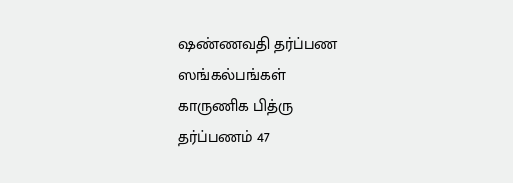ஷண்ணவதி தர்ப்பண
ஸங்கல்பங்கள்
காருணிக பித்ரு
தர்ப்பணம் 47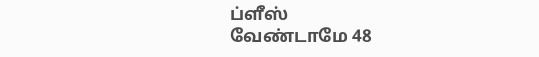ப்ளீஸ்
வேண்டாமே 48